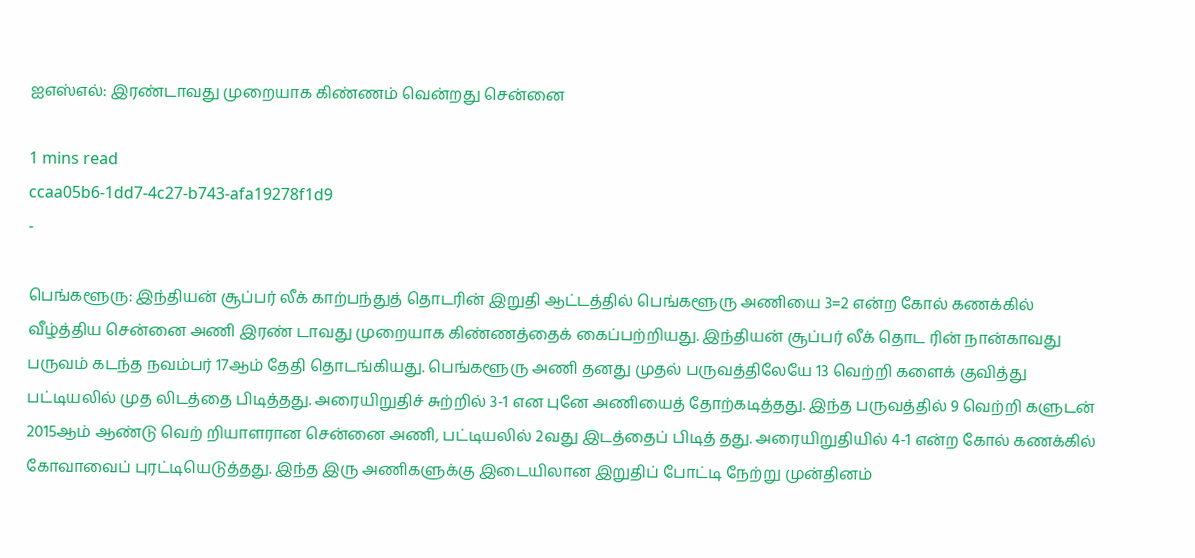ஐஎஸ்எல்: இரண்டாவது முறையாக கிண்ணம் வென்றது சென்னை

1 mins read
ccaa05b6-1dd7-4c27-b743-afa19278f1d9
-

பெங்களூரு: இந்தியன் சூப்பர் லீக் காற்பந்துத் தொடரின் இறுதி ஆட்டத்தில் பெங்களூரு அணியை 3=2 என்ற கோல் கணக்கில் வீழ்த்திய சென்னை அணி இரண் டாவது முறையாக கிண்ணத்தைக் கைப்பற்றியது. இந்தியன் சூப்பர் லீக் தொட ரின் நான்காவது பருவம் கடந்த நவம்பர் 17ஆம் தேதி தொடங்கியது. பெங்களூரு அணி தனது முதல் பருவத்திலேயே 13 வெற்றி களைக் குவித்து பட்டியலில் முத லிடத்தை பிடித்தது. அரையிறுதிச் சுற்றில் 3-1 என புனே அணியைத் தோற்கடித்தது. இந்த பருவத்தில் 9 வெற்றி களுடன் 2015ஆம் ஆண்டு வெற் றியாளரான சென்னை அணி, பட்டியலில் 2வது இடத்தைப் பிடித் தது. அரையிறுதியில் 4-1 என்ற கோல் கணக்கில் கோவாவைப் புரட்டியெடுத்தது. இந்த இரு அணிகளுக்கு இடையிலான இறுதிப் போட்டி நேற்று முன்தினம்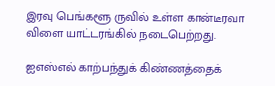இரவு பெங்களூ ருவில் உள்ள கான்டீரவா விளை யாட்டரங்கில் நடைபெற்றது.

ஐஎஸ்எல் காற்பந்துக் கிண்ணத்தைக்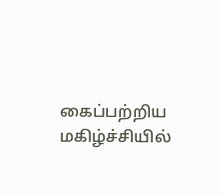கைப்பற்றிய மகிழ்ச்சியில்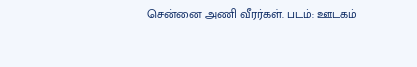சென்னை அணி வீரர்கள். படம்: ஊடகம்